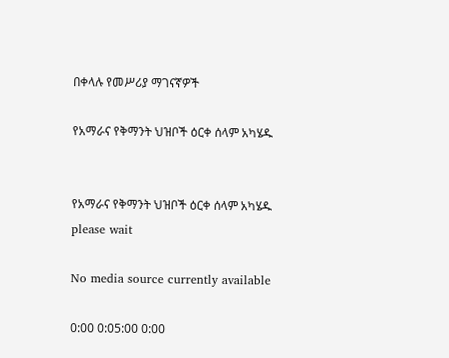በቀላሉ የመሥሪያ ማገናኛዎች

የአማራና የቅማንት ህዝቦች ዕርቀ ሰላም አካሄዱ


የአማራና የቅማንት ህዝቦች ዕርቀ ሰላም አካሄዱ
please wait

No media source currently available

0:00 0:05:00 0:00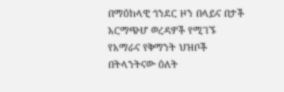በማዕከላዊ ጎንደር ዞን በላይና በታች አርማጭሆ ወረዳዎች የሚገኙ የአማራና የቅማንት ህዝቦች በትላንትናው ዕለት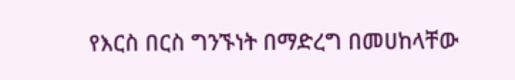የእርስ በርስ ግንኙነት በማድረግ በመሀከላቸው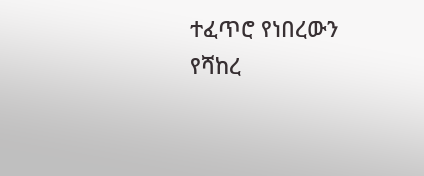ተፈጥሮ የነበረውን የሻከረ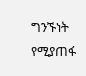ግንኙነት የሚያጠፋ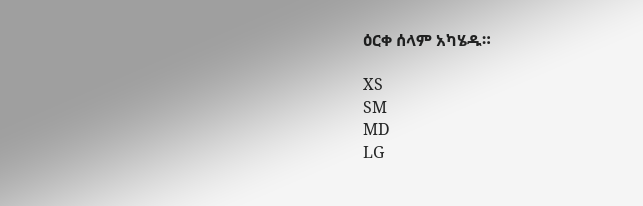ዕርቀ ሰላም አካሄዱ።

XS
SM
MD
LG